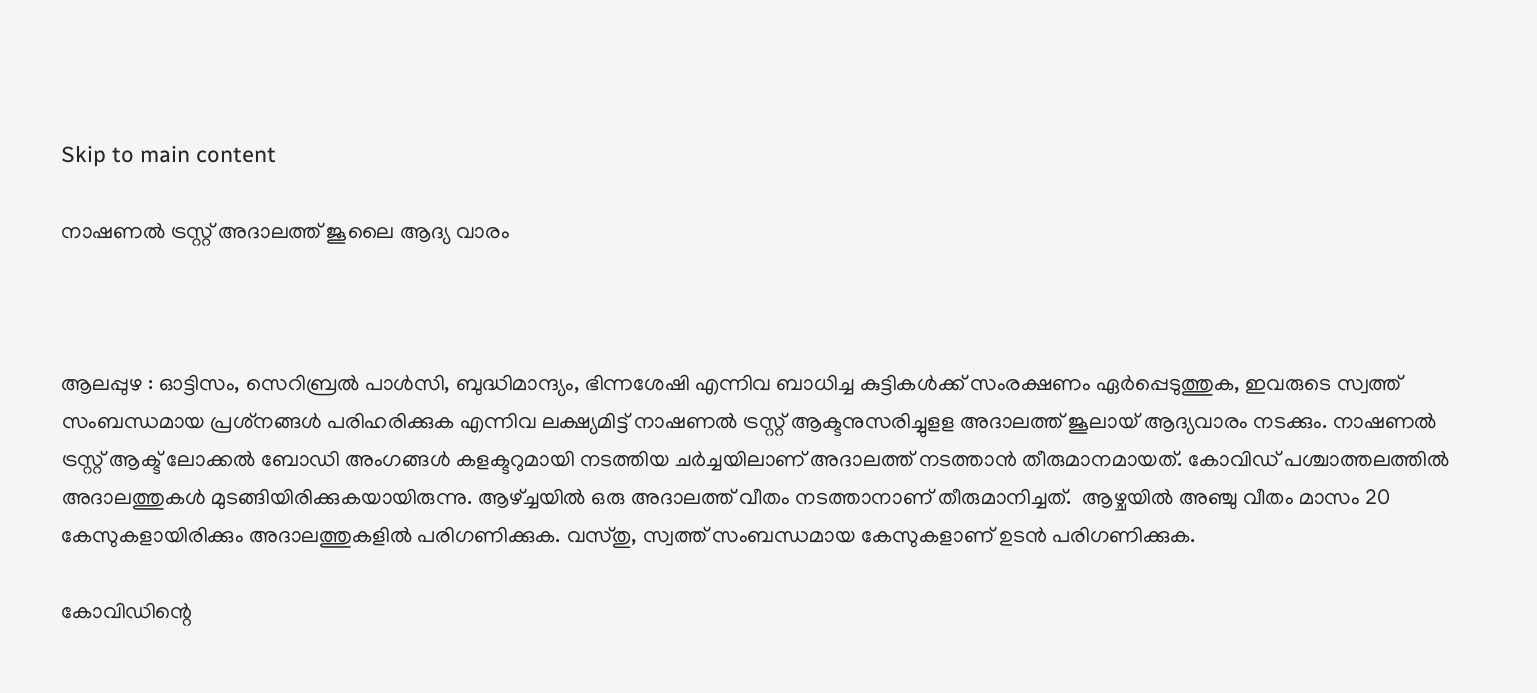Skip to main content

നാഷണൽ ട്രസ്റ്റ്‌ അദാലത്ത് ജൂലൈ ആദ്യ വാരം



ആലപ്പുഴ : ഓട്ടിസം, സെറിബ്രൽ പാൾസി, ബുദ്ധിമാന്ദ്യം, ഭിന്നശേഷി എന്നിവ ബാധിച്ച കുട്ടികൾക്ക് സംരക്ഷണം ഏർപ്പെടുത്തുക, ഇവരുടെ സ്വത്ത് സംബന്ധമായ പ്രശ്‌നങ്ങൾ പരിഹരിക്കുക എന്നിവ ലക്ഷ്യമിട്ട് നാഷണൽ ട്രസ്റ്റ് ആക്ടനുസരിച്ചുളള അദാലത്ത് ജൂലായ്‌ ആദ്യവാരം നടക്കും. നാഷണൽ ട്രസ്റ്റ്‌ ആക്ട് ലോക്കൽ ബോഡി അംഗങ്ങൾ കളക്ടറുമായി നടത്തിയ ചർച്ചയിലാണ് അദാലത്ത് നടത്താൻ തീരുമാനമായത്. കോവിഡ് പശ്ചാത്തലത്തിൽ അദാലത്തുകൾ മുടങ്ങിയിരിക്കുകയായിരുന്നു. ആഴ്ച്ചയിൽ ഒരു അദാലത്ത് വീതം നടത്താനാണ് തീരുമാനിച്ചത്.  ആഴ്ചയിൽ അഞ്ചു വീതം മാസം 20 കേസുകളായിരിക്കും അദാലത്തുകളിൽ പരിഗണിക്കുക. വസ്തു, സ്വത്ത്‌ സംബന്ധമായ കേസുകളാണ് ഉടൻ പരിഗണിക്കുക.

കോവിഡിന്റെ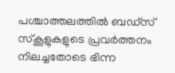പശ്ചാത്തലത്തിൽ ബഡ്‌സ് സ്കൂളുകളുടെ പ്രവർത്തനം നിലച്ചതോടെ ഭിന്ന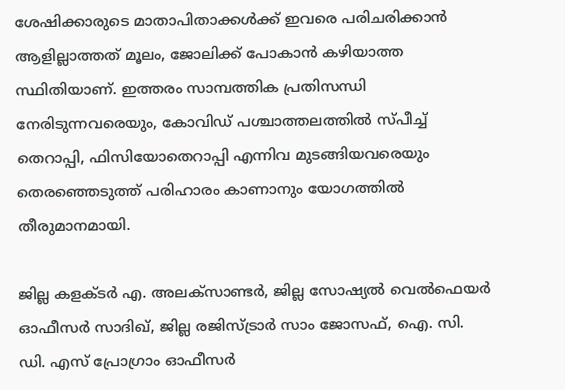ശേഷിക്കാരുടെ മാതാപിതാക്കൾക്ക് ഇവരെ പരിചരിക്കാൻ ആളില്ലാത്തത് മൂലം, ജോലിക്ക് പോകാൻ കഴിയാത്ത സ്ഥിതിയാണ്. ഇത്തരം സാമ്പത്തിക പ്രതിസന്ധി നേരിടുന്നവരെയും, കോവിഡ് പശ്ചാത്തലത്തിൽ സ്പീച്ച് തെറാപ്പി, ഫിസിയോതെറാപ്പി എന്നിവ മുടങ്ങിയവരെയും തെരഞ്ഞെടുത്ത് പരിഹാരം കാണാനും യോഗത്തിൽ തീരുമാനമായി.

ജില്ല കളക്ടർ എ. അലക്സാണ്ടർ, ജില്ല സോഷ്യൽ വെൽഫെയർ ഓഫീസർ സാദിഖ്, ജില്ല രജിസ്ട്രാർ സാം ജോസഫ്, ഐ. സി. ഡി. എസ് പ്രോഗ്രാം ഓഫീസർ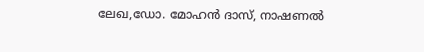ലേഖ,ഡോ. മോഹൻ ദാസ്, നാഷണൽ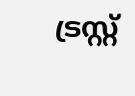ട്രസ്റ്റ്‌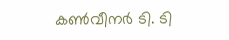കൺവീനർ ടി. ടി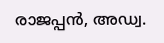രാജപ്പൻ, അഡ്വ.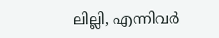ലില്ലി, എന്നിവർ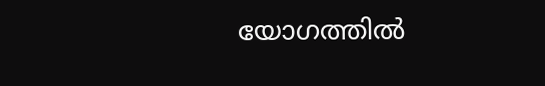യോഗത്തിൽ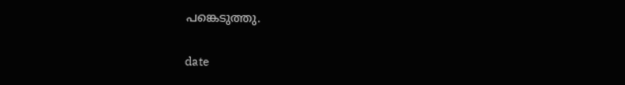പങ്കെടുത്തു.

date